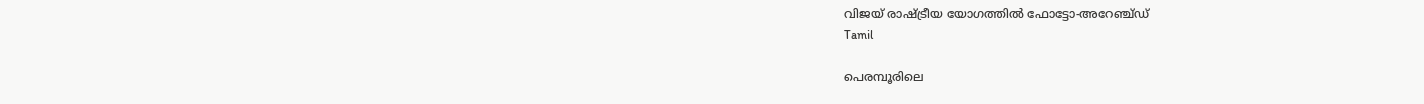വിജയ് രാഷ്ട്രീയ യോഗത്തിൽ ഫോട്ടോ-അറേഞ്ച്ഡ്
Tamil

പെരമ്പൂരിലെ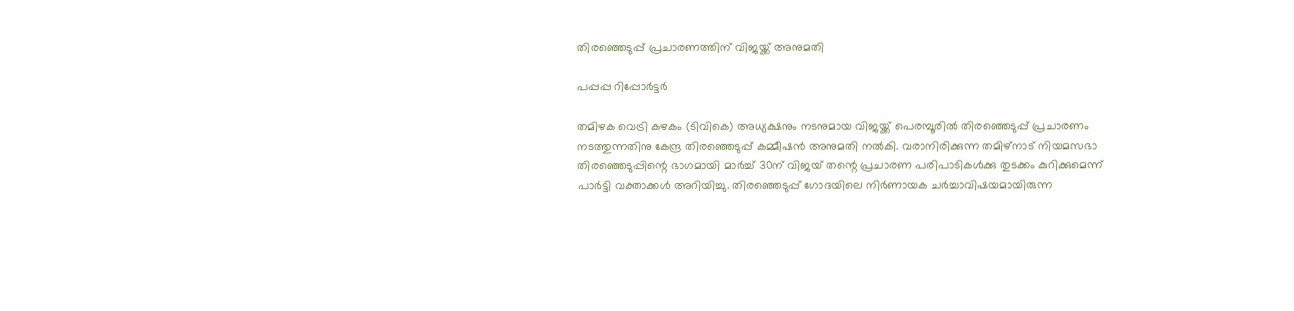തിരഞ്ഞെടുപ്പ് പ്രചാരണത്തിന് വിജയ്ക്ക് അനുമതി

പപ്പപ്പ റിപ്പോര്‍ട്ടര്‍

തമിഴക വെട്രി കഴകം (ടിവികെ) അധ്യക്ഷനും നടനുമായ വിജയ്ക്ക് പെരമ്പൂരില്‍ തിരഞ്ഞെടുപ്പ് പ്രചാരണം നടത്തുന്നതിനു കേന്ദ്ര തിരഞ്ഞെടുപ്പ് കമ്മീഷന്‍ അനുമതി നല്‍കി. വരാനിരിക്കുന്ന തമിഴ്നാട് നിയമസഭാ തിരഞ്ഞെടുപ്പിന്റെ ഭാഗമായി മാര്‍ച്ച് 30ന് വിജയ് തന്റെ പ്രചാരണ പരിപാടികള്‍ക്കു തുടക്കം കുറിക്കുമെന്ന് പാര്‍ട്ടി വക്താക്കള്‍ അറിയിച്ചു. തിരഞ്ഞെടുപ്പ് ഗോദയിലെ നിര്‍ണായക ചര്‍ച്ചാവിഷയമായിരുന്ന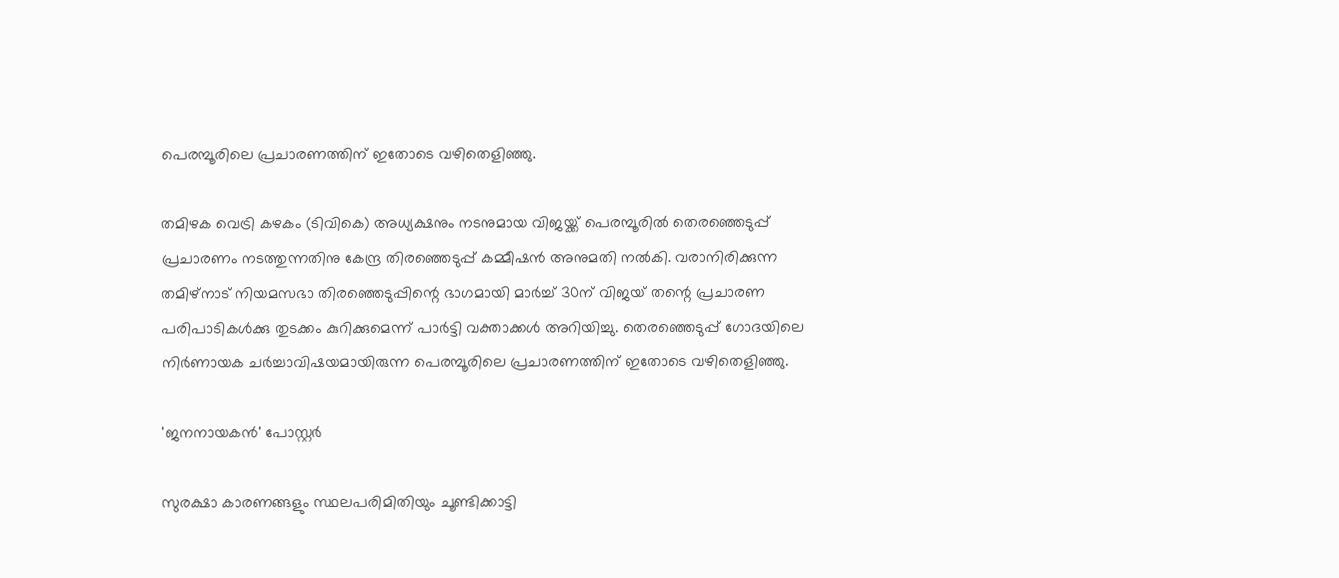പെരമ്പൂരിലെ പ്രചാരണത്തിന് ഇതോടെ വഴിതെളിഞ്ഞു.

തമിഴക വെട്രി കഴകം (ടിവികെ) അധ്യക്ഷനും നടനുമായ വിജയ്ക്ക് പെരമ്പൂരില്‍ തെരഞ്ഞെടുപ്പ് പ്രചാരണം നടത്തുന്നതിനു കേന്ദ്ര തിരഞ്ഞെടുപ്പ് കമ്മീഷന്‍ അനുമതി നല്‍കി. വരാനിരിക്കുന്ന തമിഴ്നാട് നിയമസഭാ തിരഞ്ഞെടുപ്പിന്റെ ഭാഗമായി മാര്‍ച്ച് 30ന് വിജയ് തന്റെ പ്രചാരണ പരിപാടികള്‍ക്കു തുടക്കം കുറിക്കുമെന്ന് പാര്‍ട്ടി വക്താക്കള്‍ അറിയിച്ചു. തെരഞ്ഞെടുപ്പ് ഗോദയിലെ നിര്‍ണായക ചര്‍ച്ചാവിഷയമായിരുന്ന പെരമ്പൂരിലെ പ്രചാരണത്തിന് ഇതോടെ വഴിതെളിഞ്ഞു.

'ജനനായകൻ' പോസ്റ്റർ

സുരക്ഷാ കാരണങ്ങളും സ്ഥലപരിമിതിയും ചൂണ്ടിക്കാട്ടി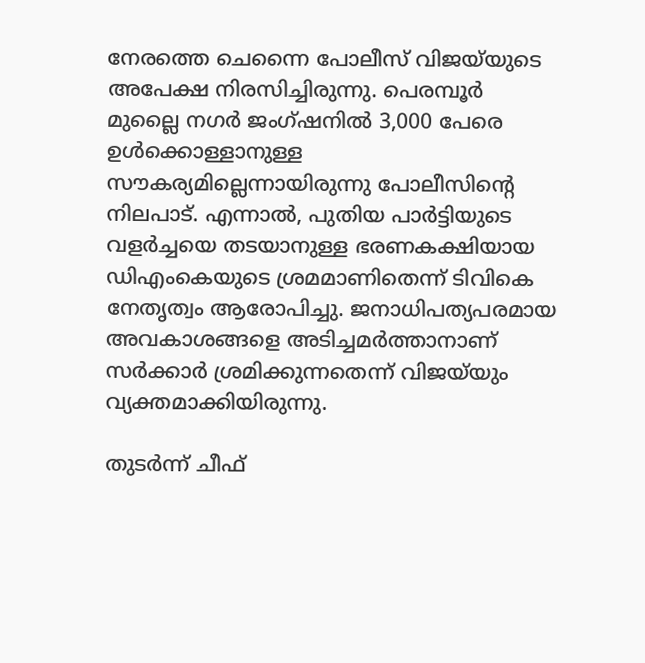നേരത്തെ ചെന്നൈ പോലീസ് വിജയ്‌യുടെ അപേക്ഷ നിരസിച്ചിരുന്നു. പെരമ്പൂര്‍ മുല്ലൈ നഗര്‍ ജംഗ്ഷനില്‍ 3,000 പേരെ ഉള്‍ക്കൊള്ളാനുള്ള സൗകര്യമില്ലെന്നായിരുന്നു പോലീസിന്റെ നിലപാട്. എന്നാല്‍, പുതിയ പാര്‍ട്ടിയുടെ വളര്‍ച്ചയെ തടയാനുള്ള ഭരണകക്ഷിയായ ഡിഎംകെയുടെ ശ്രമമാണിതെന്ന് ടിവികെ നേതൃത്വം ആരോപിച്ചു. ജനാധിപത്യപരമായ അവകാശങ്ങളെ അടിച്ചമര്‍ത്താനാണ് സര്‍ക്കാര്‍ ശ്രമിക്കുന്നതെന്ന് വിജയ്‌യും വ്യക്തമാക്കിയിരുന്നു.

തുടര്‍ന്ന് ചീഫ്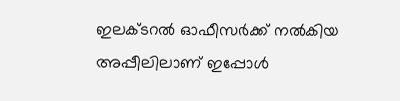ഇലക്ടറല്‍ ഓഫീസര്‍ക്ക് നല്‍കിയ അപ്പീലിലാണ് ഇപ്പോള്‍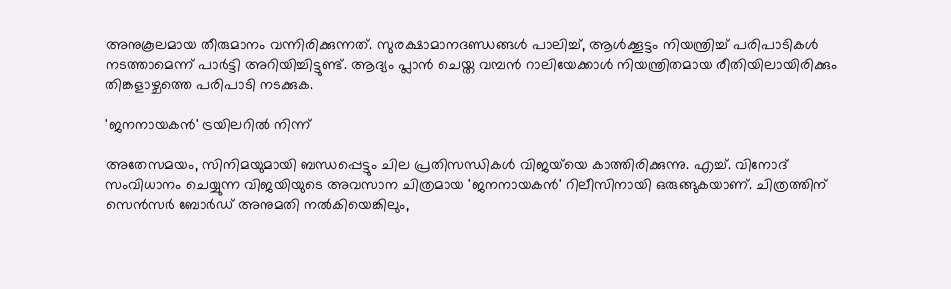അനുകൂലമായ തീരുമാനം വന്നിരിക്കുന്നത്. സുരക്ഷാമാനദണ്ഡങ്ങള്‍ പാലിച്ച്, ആള്‍ക്കൂട്ടം നിയന്ത്രിച്ച് പരിപാടികള്‍ നടത്താമെന്ന് പാര്‍ട്ടി അറിയിച്ചിട്ടുണ്ട്. ആദ്യം പ്ലാന്‍ ചെയ്ത വമ്പന്‍ റാലിയേക്കാള്‍ നിയന്ത്രിതമായ രീതിയിലായിരിക്കും തിങ്കളാഴ്ചത്തെ പരിപാടി നടക്കുക.

'ജനനായകൻ' ട്രയിലറിൽ നിന്ന്

അതേസമയം, സിനിമയുമായി ബന്ധപ്പെട്ടും ചില പ്രതിസന്ധികള്‍ വിജയ്‌യെ കാത്തിരിക്കുന്നു. എച്ച്. വിനോദ് സംവിധാനം ചെയ്യുന്ന വിജയിയുടെ അവസാന ചിത്രമായ 'ജനനായകന്‍' റിലീസിനായി ഒരുങ്ങുകയാണ്. ചിത്രത്തിന് സെന്‍സര്‍ ബോര്‍ഡ് അനുമതി നല്‍കിയെങ്കിലും,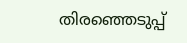തിരഞ്ഞെടുപ്പ്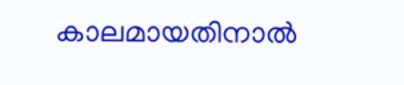കാലമായതിനാല്‍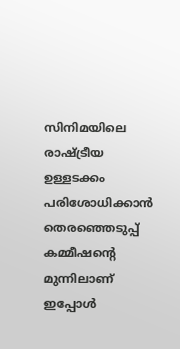സിനിമയിലെ രാഷ്ട്രീയ ഉള്ളടക്കം പരിശോധിക്കാന്‍ തെരഞ്ഞെടുപ്പ് കമ്മീഷന്റെ മുന്നിലാണ് ഇപ്പോള്‍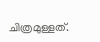ചിത്രമുള്ളത്.